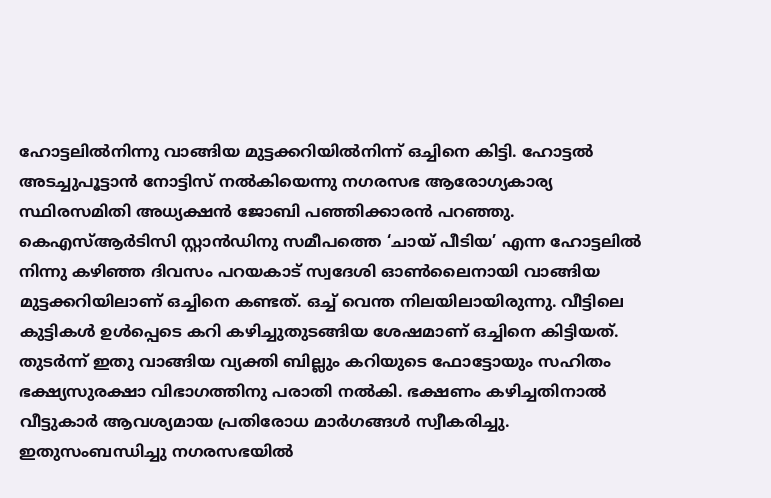ഹോട്ടലിൽനിന്നു വാങ്ങിയ മുട്ടക്കറിയിൽനിന്ന് ഒച്ചിനെ കിട്ടി. ഹോട്ടൽ അടച്ചുപൂട്ടാൻ നോട്ടിസ് നൽകിയെന്നു നഗരസഭ ആരോഗ്യകാര്യ സ്ഥിരസമിതി അധ്യക്ഷൻ ജോബി പഞ്ഞിക്കാരൻ പറഞ്ഞു. കെഎസ്ആർടിസി സ്റ്റാൻഡിനു സമീപത്തെ ‘ചായ് പീടിയ’ എന്ന ഹോട്ടലിൽ നിന്നു കഴിഞ്ഞ ദിവസം പറയകാട് സ്വദേശി ഓൺലൈനായി വാങ്ങിയ മുട്ടക്കറിയിലാണ് ഒച്ചിനെ കണ്ടത്. ഒച്ച് വെന്ത നിലയിലായിരുന്നു. വീട്ടിലെ കുട്ടികൾ ഉൾപ്പെടെ കറി കഴിച്ചുതുടങ്ങിയ ശേഷമാണ് ഒച്ചിനെ കിട്ടിയത്.
തുടർന്ന് ഇതു വാങ്ങിയ വ്യക്തി ബില്ലും കറിയുടെ ഫോട്ടോയും സഹിതം ഭക്ഷ്യസുരക്ഷാ വിഭാഗത്തിനു പരാതി നൽകി. ഭക്ഷണം കഴിച്ചതിനാൽ വീട്ടുകാർ ആവശ്യമായ പ്രതിരോധ മാർഗങ്ങൾ സ്വീകരിച്ചു. ഇതുസംബന്ധിച്ചു നഗരസഭയിൽ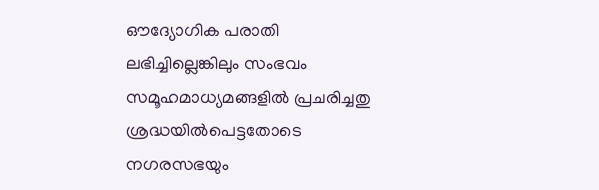ഔദ്യോഗിക പരാതി ലഭിച്ചില്ലെങ്കിലും സംഭവം സമൂഹമാധ്യമങ്ങളിൽ പ്രചരിച്ചതു ശ്രദ്ധയിൽപെട്ടതോടെ നഗരസഭയും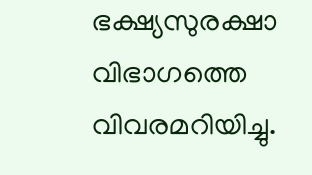ഭക്ഷ്യസുരക്ഷാ വിഭാഗത്തെ വിവരമറിയിച്ചു.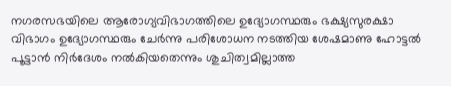നഗരസഭയിലെ ആരോഗ്യവിഭാഗത്തിലെ ഉദ്യോഗസ്ഥരും ഭക്ഷ്യസുരക്ഷാ വിഭാഗം ഉദ്യോഗസ്ഥരും ചേർന്നു പരിശോധന നടത്തിയ ശേഷമാണു ഹോട്ടൽ പൂട്ടാൻ നിർദേശം നൽകിയതെന്നും ശുചിത്വമില്ലാത്ത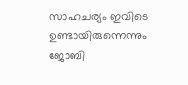സാഹചര്യം ഇവിടെ ഉണ്ടായിരുന്നെന്നും ജോബി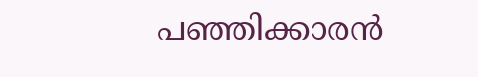പഞ്ഞിക്കാരൻ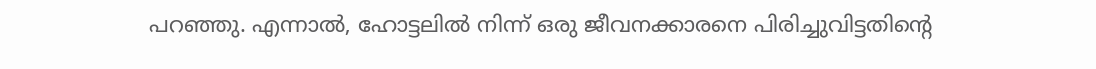പറഞ്ഞു. എന്നാൽ, ഹോട്ടലിൽ നിന്ന് ഒരു ജീവനക്കാരനെ പിരിച്ചുവിട്ടതിന്റെ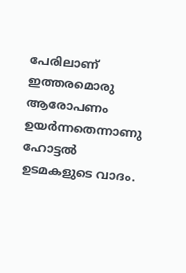പേരിലാണ് ഇത്തരമൊരു ആരോപണം ഉയർന്നതെന്നാണു ഹോട്ടൽ ഉടമകളുടെ വാദം.